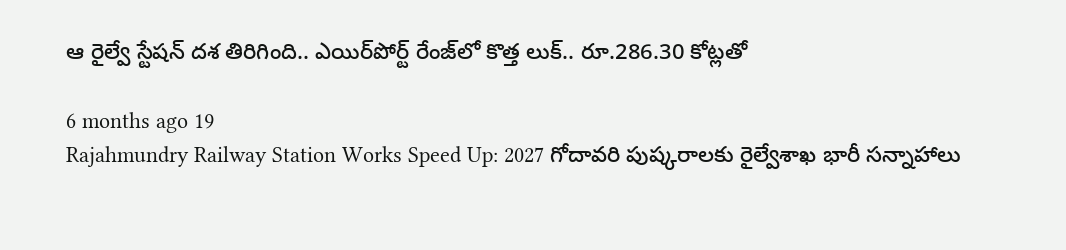ఆ రైల్వే స్టేషన్‌ దశ తిరిగింది.. ఎయిర్‌పోర్ట్ రేంజ్‌లో కొత్త లుక్.. రూ.286.30 కోట్లతో

6 months ago 19
Rajahmundry Railway Station Works Speed Up: 2027 గోదావరి పుష్కరాలకు రైల్వేశాఖ భారీ సన్నాహాలు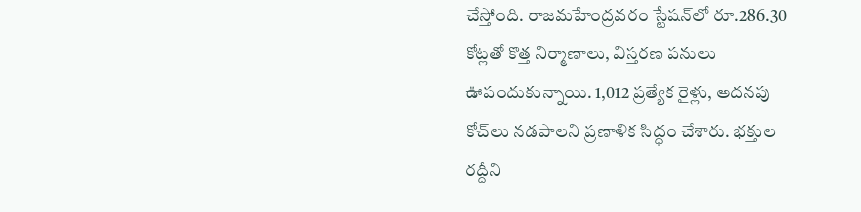చేస్తోంది. రాజమహేంద్రవరం స్టేషన్‌లో రూ.286.30 కోట్లతో కొత్త నిర్మాణాలు, విస్తరణ పనులు ఊపందుకున్నాయి. 1,012 ప్రత్యేక రైళ్లు, అదనపు కోచ్‌లు నడపాలని ప్రణాళిక సిద్ధం చేశారు. భక్తుల రద్దీని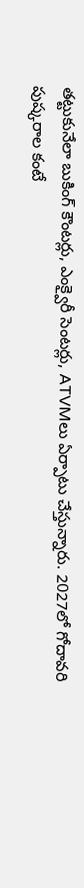తట్టుకునేలా బుకింగ్ కౌంటర్లు, ఎంక్వైరీ సెంటర్లు, ATVMలు ఏర్పాటు చేస్తున్నారు. 2027లో గోదావరి పుష్కరాల కంటే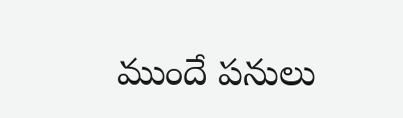ముందే పనులు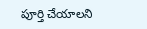పూర్తి చేయాలని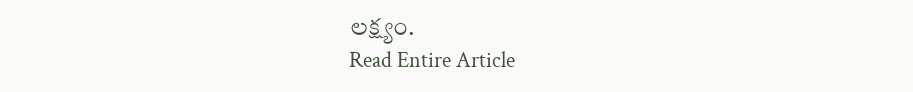లక్ష్యం.
Read Entire Article